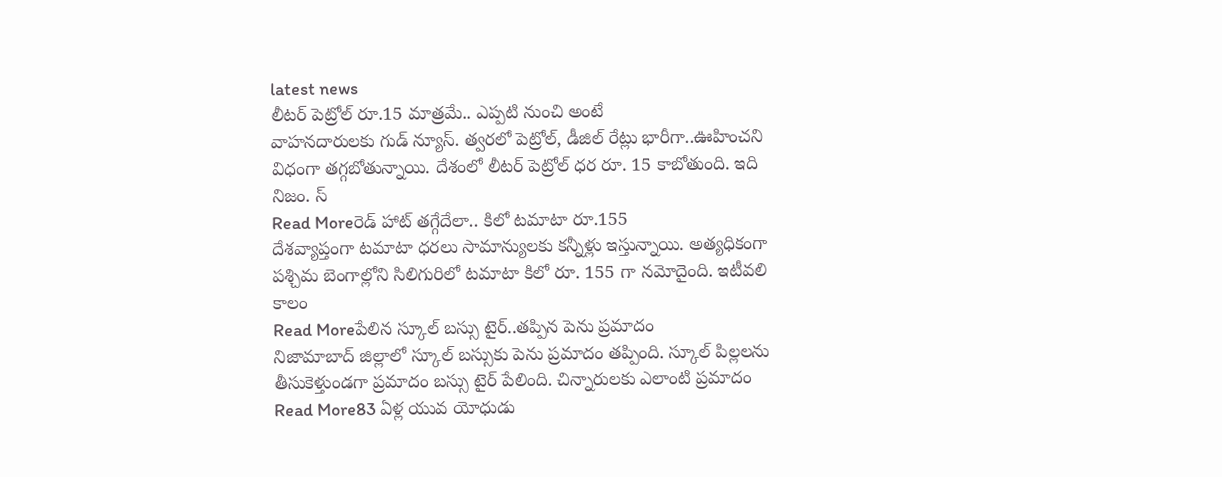latest news
లీటర్ పెట్రోల్ రూ.15 మాత్రమే.. ఎప్పటి నుంచి అంటే
వాహనదారులకు గుడ్ న్యూస్. త్వరలో పెట్రోల్, డీజిల్ రేట్లు భారీగా..ఊహించని విధంగా తగ్గబోతున్నాయి. దేశంలో లీటర్ పెట్రోల్ ధర రూ. 15 కాబోతుంది. ఇది నిజం. స్
Read Moreరెడ్ హాట్ తగ్గేదేలా.. కిలో టమాటా రూ.155
దేశవ్యాప్తంగా టమాటా ధరలు సామాన్యులకు కన్నీళ్లు ఇస్తున్నాయి. అత్యధికంగా పశ్చిమ బెంగాల్లోని సిలిగురిలో టమాటా కిలో రూ. 155 గా నమోదైంది. ఇటీవలి కాలం
Read Moreపేలిన స్కూల్ బస్సు టైర్..తప్పిన పెను ప్రమాదం
నిజామాబాద్ జిల్లాలో స్కూల్ బస్సుకు పెను ప్రమాదం తప్పింది. స్కూల్ పిల్లలను తీసుకెళ్తుండగా ప్రమాదం బస్సు టైర్ పేలింది. చిన్నారులకు ఎలాంటి ప్రమాదం
Read More83 ఏళ్ల యువ యోధుడు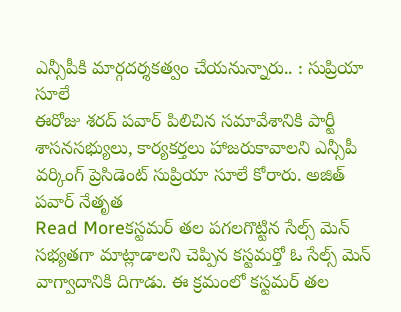ఎన్సీపీకి మార్గదర్శకత్వం చేయనున్నారు.. : సుప్రియా సూలే
ఈరోజు శరద్ పవార్ పిలిచిన సమావేశానికి పార్టీ శాసనసభ్యులు, కార్యకర్తలు హాజరుకావాలని ఎన్సీపీ వర్కింగ్ ప్రెసిడెంట్ సుప్రియా సూలే కోరారు. అజిత్ పవార్ నేతృత
Read Moreకస్టమర్ తల పగలగొట్టిన సేల్స్ మెన్
సభ్యతగా మాట్లాడాలని చెప్పిన కస్టమర్తో ఓ సేల్స్ మెన్ వాగ్వాదానికి దిగాడు. ఈ క్రమంలో కస్టమర్ తల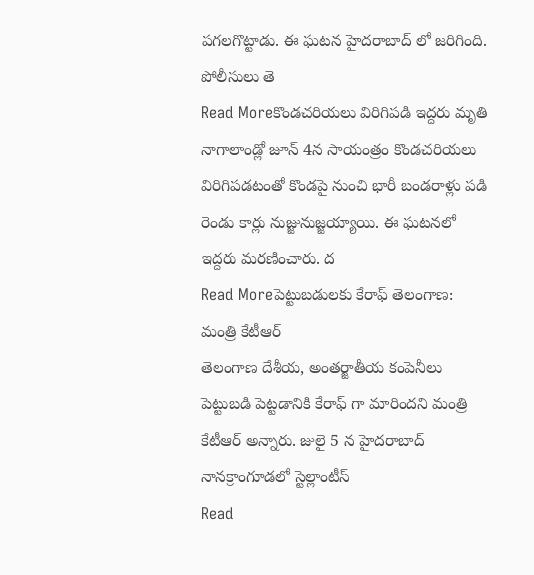పగలగొట్టాడు. ఈ ఘటన హైదరాబాద్ లో జరిగింది. పోలీసులు తె
Read Moreకొండచరియలు విరిగిపడి ఇద్దరు మృతి
నాగాలాండ్లో జూన్ 4న సాయంత్రం కొండచరియలు విరిగిపడటంతో కొండపై నుంచి భారీ బండరాళ్లు పడి రెండు కార్లు నుజ్జునుజ్జయ్యాయి. ఈ ఘటనలో ఇద్దరు మరణించారు. ద
Read Moreపెట్టుబడులకు కేరాఫ్ తెలంగాణ: మంత్రి కేటీఆర్
తెలంగాణ దేశీయ, అంతర్జాతీయ కంపెనీలు పెట్టుబడి పెట్టడానికి కేరాఫ్ గా మారిందని మంత్రి కేటీఆర్ అన్నారు. జులై 5 న హైదరాబాద్ నానక్రాంగూడలో స్టెల్లాంటీస్
Read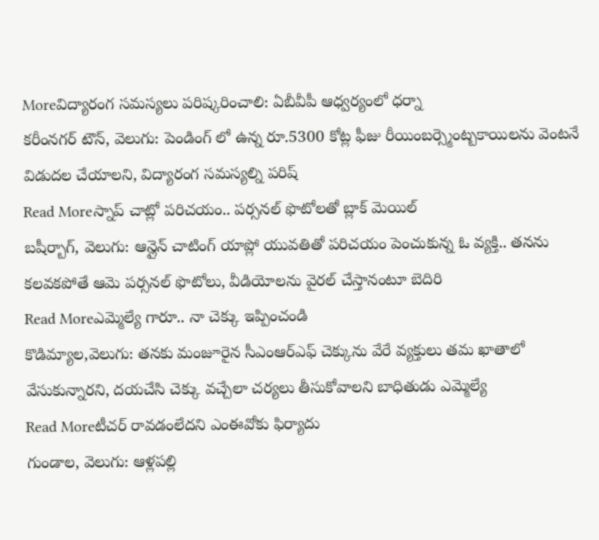Moreవిద్యారంగ సమస్యలు పరిష్కరించాలి: ఏబీవీపీ ఆధ్వర్యంలో ధర్నా
కరీంనగర్ టౌన్, వెలుగు: పెండింగ్ లో ఉన్న రూ.5300 కోట్ల ఫీజు రీయింబర్స్మెంట్బకాయిలను వెంటనే విడుదల చేయాలని, విద్యారంగ సమస్యల్ని పరిష్
Read Moreస్నాప్ చాట్లో పరిచయం.. పర్సనల్ ఫొటోలతో బ్లాక్ మెయిల్
బషీర్బాగ్, వెలుగు: ఆన్లైన్ చాటింగ్ యాప్లో యువతితో పరిచయం పెంచుకున్న ఓ వ్యక్తి.. తనను కలవకపోతే ఆమె పర్సనల్ ఫొటోలు, వీడియోలను వైరల్ చేస్తానంటూ బెదిరి
Read Moreఎమ్మెల్యే గారూ.. నా చెక్కు ఇప్పించండి
కొడిమ్యాల,వెలుగు: తనకు మంజూరైన సీఎంఆర్ఎఫ్ చెక్కును వేరే వ్యక్తులు తమ ఖాతాలో వేసుకున్నారని, దయచేసి చెక్కు వచ్చేలా చర్యలు తీసుకోవాలని బాధితుడు ఎమ్మెల్యే
Read Moreటీచర్ రావడంలేదని ఎంఈవోకు ఫిర్యాదు
గుండాల, వెలుగు: ఆళ్లపల్లి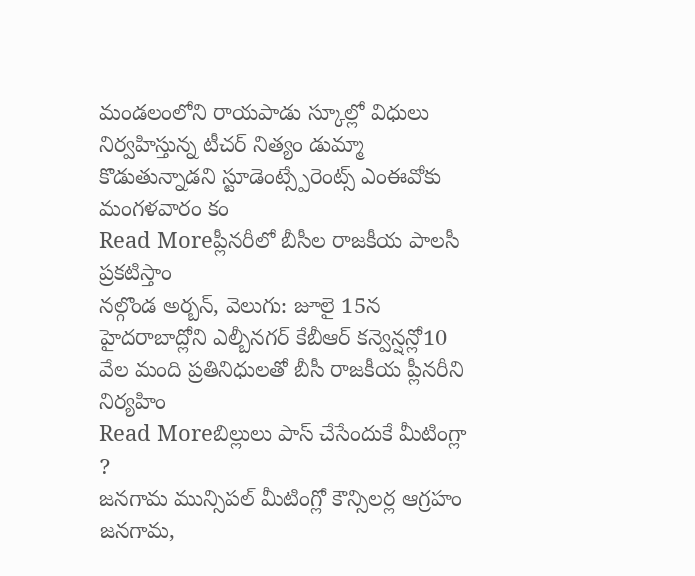మండలంలోని రాయపాడు స్కూల్లో విధులు నిర్వహిస్తున్న టీచర్ నిత్యం డుమ్మా కొడుతున్నాడని స్టూడెంట్స్పేరెంట్స్ ఎంఈవోకు మంగళవారం కం
Read Moreప్లీనరీలో బీసీల రాజకీయ పాలసీ ప్రకటిస్తాం
నల్గొండ అర్బన్, వెలుగు: జూలై 15న హైదరాబాద్లోని ఎల్బీనగర్ కేబీఆర్ కన్వెన్షన్లో10 వేల మంది ప్రతినిధులతో బీసీ రాజకీయ ప్లీనరీని నిర్యహిం
Read Moreబిల్లులు పాస్ చేసేందుకే మీటింగ్లా ?
జనగామ మున్సిపల్ మీటింగ్లో కౌన్సిలర్ల ఆగ్రహం జనగామ,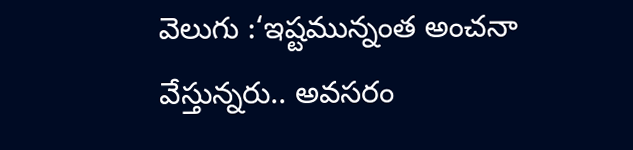వెలుగు :‘ఇష్టమున్నంత అంచనా వేస్తున్నరు.. అవసరం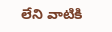లేని వాటికి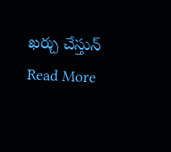ఖర్చు చేస్తున్
Read More